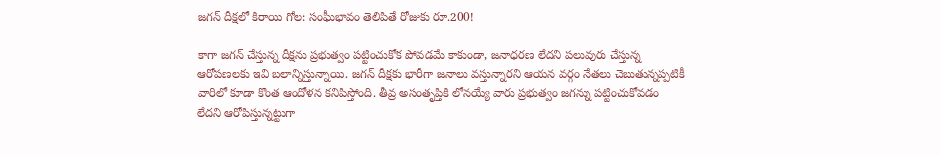జగన్ దీక్షలో కిరాయి గోల: సంఘీభావం తెలిపితే రోజుకు రూ.200!

కాగా జగన్ చేస్తున్న దీక్షను ప్రభుత్వం పట్టించుకోక పోవడమే కాకుండా, జనాధరణ లేదని పలువురు చేస్తున్న ఆరోపణలకు ఇవి బలాన్నిస్తున్నాయి. జగన్ దీక్షకు భారీగా జనాలు వస్తున్నారని ఆయన వర్గం నేతలు చెబుతున్నప్పటికీ వారిలో కూడా కొంత ఆందోళన కనిపిస్తోంది. తీవ్ర అసంతృప్తికి లోనయ్యే వారు ప్రభుత్వం జగన్ను పట్టించుకోవడం లేదని ఆరోపిస్తున్నట్టుగా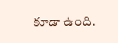కూడా ఉంది.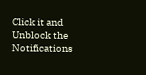Click it and Unblock the Notifications